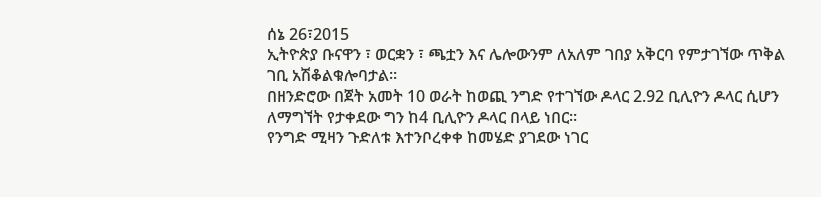ሰኔ 26፣2015
ኢትዮጵያ ቡናዋን ፣ ወርቋን ፣ ጫቷን እና ሌሎውንም ለአለም ገበያ አቅርባ የምታገኘው ጥቅል ገቢ አሽቆልቁሎባታል፡፡
በዘንድሮው በጀት አመት 10 ወራት ከወጪ ንግድ የተገኘው ዶላር 2.92 ቢሊዮን ዶላር ሲሆን ለማግኘት የታቀደው ግን ከ4 ቢሊዮን ዶላር በላይ ነበር፡፡
የንግድ ሚዛን ጉድለቱ እተንቦረቀቀ ከመሄድ ያገደው ነገር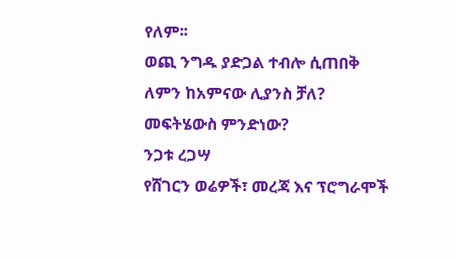የለም፡፡
ወጪ ንግዱ ያድጋል ተብሎ ሲጠበቅ ለምን ከአምናው ሊያንስ ቻለ?
መፍትሄውስ ምንድነው?
ንጋቱ ረጋሣ
የሸገርን ወሬዎች፣ መረጃ እና ፕሮግራሞች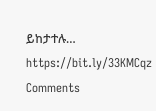ይከታተሉ…
https://bit.ly/33KMCqz
Comments